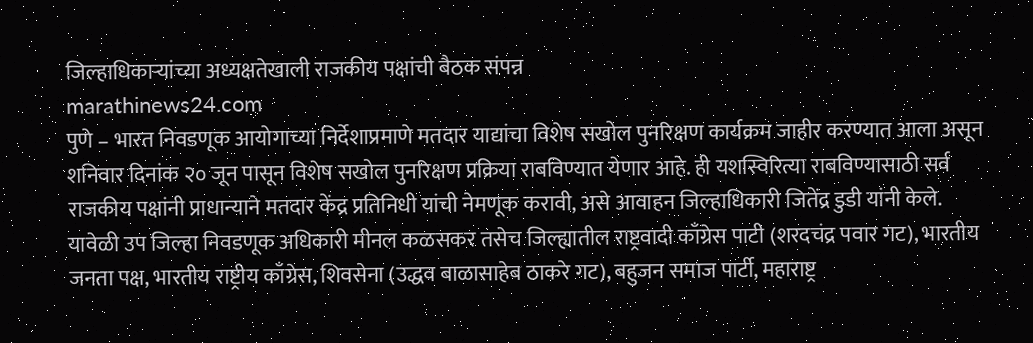जिल्हाधिकाऱ्यांच्या अध्यक्षतेखाली राजकीय पक्षांची बैठक संपन्न
marathinews24.com
पुणे – भारत निवडणूक आयोगाच्या निर्देशाप्रमाणे मतदार याद्यांचा विशेष सखोल पुनरिक्षण कार्यक्रम जाहीर करण्यात आला असून शनिवार दिनांक २० जून पासून विशेष सखोल पुनरिक्षण प्रक्रिया राबविण्यात येणार आहे. ही यशस्विरित्या राबविण्यासाठी सर्व राजकीय पक्षांनी प्राधान्याने मतदार केंद्र प्रतिनिधी यांची नेमणूक करावी, असे आवाहन जिल्हाधिकारी जितेंद्र डुडी यांनी केले.
यावेळी उप जिल्हा निवडणूक अधिकारी मीनल कळसकर तसेच जिल्ह्यातील राष्ट्रवादी काँग्रेस पाटी (शरदचंद्र पवार गट), भारतीय जनता पक्ष, भारतीय राष्ट्रीय काँग्रेस, शिवसेना (उद्धव बाळासाहेब ठाकरे गट), बहुजन समाज पार्टी, महाराष्ट्र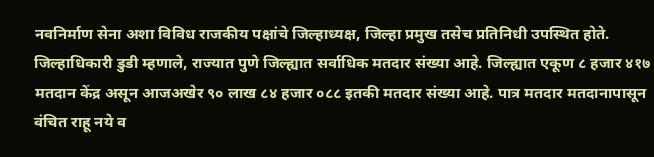नवनिर्माण सेना अशा विविध राजकीय पक्षांचे जिल्हाध्यक्ष, जिल्हा प्रमुख तसेच प्रतिनिधी उपस्थित होते.
जिल्हाधिकारी डुडी म्हणाले, राज्यात पुणे जिल्ह्यात सर्वाधिक मतदार संख्या आहे. जिल्ह्यात एकूण ८ हजार ४१७ मतदान केंद्र असून आजअखेर ९० लाख ८४ हजार ०८८ इतकी मतदार संख्या आहे. पात्र मतदार मतदानापासून वंचित राहू नये व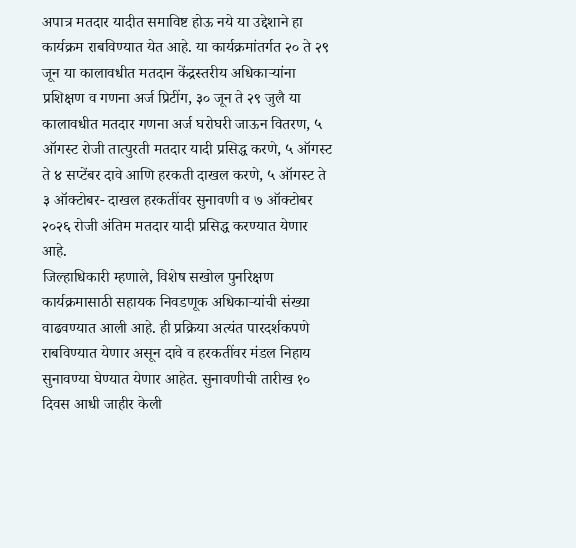अपात्र मतदार यादीत समाविष्ट होऊ नये या उद्देशाने हा कार्यक्रम राबविण्यात येत आहे. या कार्यक्रमांतर्गत २० ते २९ जून या कालावधीत मतदान केंद्रस्तरीय अधिकाऱ्यांना प्रशिक्षण व गणना अर्ज प्रिटींग, ३० जून ते २९ जुलै या कालावधीत मतदार गणना अर्ज घरोघरी जाऊन वितरण, ५ ऑगस्ट रोजी तात्पुरती मतदार यादी प्रसिद्ध करणे, ५ ऑगस्ट ते ४ सप्टेंबर दावे आणि हरकती दाखल करणे, ५ ऑगस्ट ते ३ ऑक्टोबर- दाखल हरकतींवर सुनावणी व ७ ऑक्टोबर २०२६ रोजी अंतिम मतदार यादी प्रसिद्ध करण्यात येणार आहे.
जिल्हाधिकारी म्हणाले, विशेष सखोल पुनरिक्षण कार्यक्रमासाठी सहायक निवडणूक अधिकाऱ्यांची संख्या वाढवण्यात आली आहे. ही प्रक्रिया अत्यंत पारदर्शकपणे राबविण्यात येणार असून दावे व हरकतींवर मंडल निहाय सुनावण्या घेण्यात येणार आहेत. सुनावणीची तारीख १० दिवस आधी जाहीर केली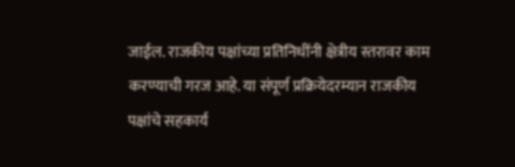जाईल. राजकीय पक्षांच्या प्रतिनिधींनी क्षेत्रीय स्तरावर काम करण्याची गरज आहे. या संपूर्ण प्रक्रियेदरम्यान राजकीय पक्षांचे सहकार्य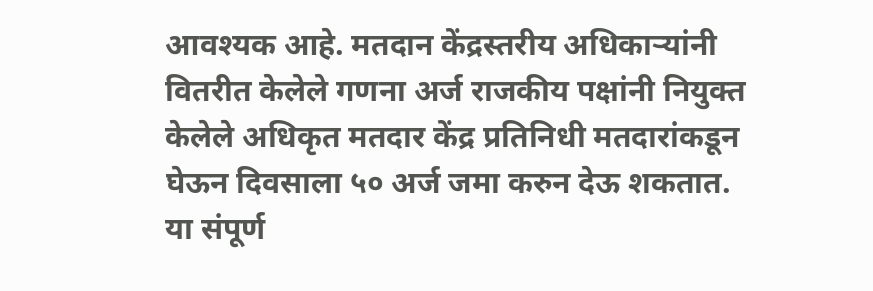आवश्यक आहे. मतदान केंद्रस्तरीय अधिकाऱ्यांनी वितरीत केलेले गणना अर्ज राजकीय पक्षांनी नियुक्त केलेले अधिकृत मतदार केंद्र प्रतिनिधी मतदारांकडून घेऊन दिवसाला ५० अर्ज जमा करुन देऊ शकतात.
या संपूर्ण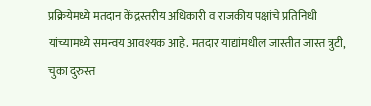प्रक्रियेमध्ये मतदान केंद्रस्तरीय अधिकारी व राजकीय पक्षांचे प्रतिनिधी यांच्यामध्ये समन्वय आवश्यक आहे. मतदार याद्यांमधील जास्तीत जास्त त्रुटी, चुका दुरुस्त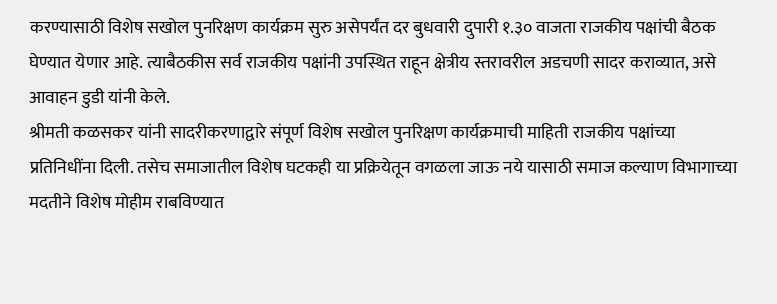करण्यासाठी विशेष सखोल पुनरिक्षण कार्यक्रम सुरु असेपर्यंत दर बुधवारी दुपारी १.३० वाजता राजकीय पक्षांची बैठक घेण्यात येणार आहे. त्याबैठकीस सर्व राजकीय पक्षांनी उपस्थित राहून क्षेत्रीय स्तरावरील अडचणी सादर कराव्यात, असे आवाहन डुडी यांनी केले.
श्रीमती कळसकर यांनी सादरीकरणाद्वारे संपूर्ण विशेष सखोल पुनरिक्षण कार्यक्रमाची माहिती राजकीय पक्षांच्या प्रतिनिधींना दिली. तसेच समाजातील विशेष घटकही या प्रक्रियेतून वगळला जाऊ नये यासाठी समाज कल्याण विभागाच्या मदतीने विशेष मोहीम राबविण्यात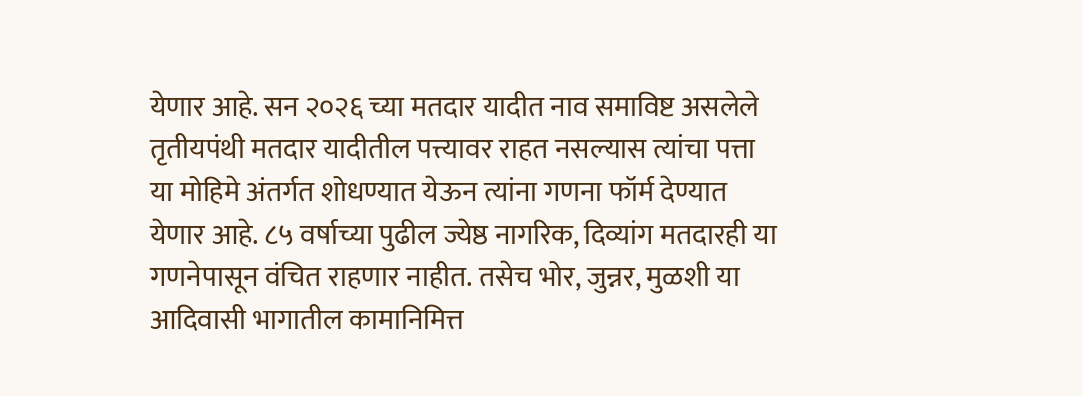येणार आहे. सन २०२६ च्या मतदार यादीत नाव समाविष्ट असलेले तृतीयपंथी मतदार यादीतील पत्त्यावर राहत नसल्यास त्यांचा पत्ता या मोहिमे अंतर्गत शोधण्यात येऊन त्यांना गणना फॉर्म देण्यात येणार आहे. ८५ वर्षाच्या पुढील ज्येष्ठ नागरिक, दिव्यांग मतदारही या गणनेपासून वंचित राहणार नाहीत. तसेच भोर, जुन्नर, मुळशी या आदिवासी भागातील कामानिमित्त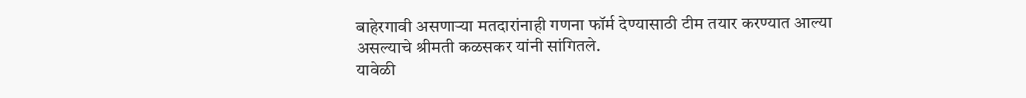बाहेरगावी असणाऱ्या मतदारांनाही गणना फॉर्म देण्यासाठी टीम तयार करण्यात आल्या असल्याचे श्रीमती कळसकर यांनी सांगितले.
यावेळी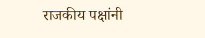राजकीय पक्षांनी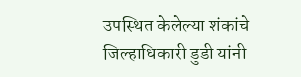उपस्थित केलेल्या शंकांचे जिल्हाधिकारी डुडी यांनी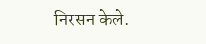निरसन केले.